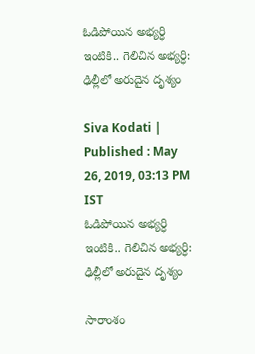ఓడిపోయిన అభ్యర్ధి ఇంటికి.. గెలిచిన అభ్యర్ధి: ఢిల్లీలో అరుదైన దృశ్యం

Siva Kodati |
Published : May 26, 2019, 03:13 PM IST
ఓడిపోయిన అభ్యర్ధి ఇంటికి.. గెలిచిన అభ్యర్ధి: ఢిల్లీలో అరుదైన దృశ్యం

సారాంశం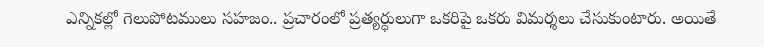ఎన్నికల్లో గెలుపోటములు సహజం.. ప్రచారంలో ప్రత్యర్ధులుగా ఒకరిపై ఒకరు విమర్శలు చేసుకుంటారు. అయితే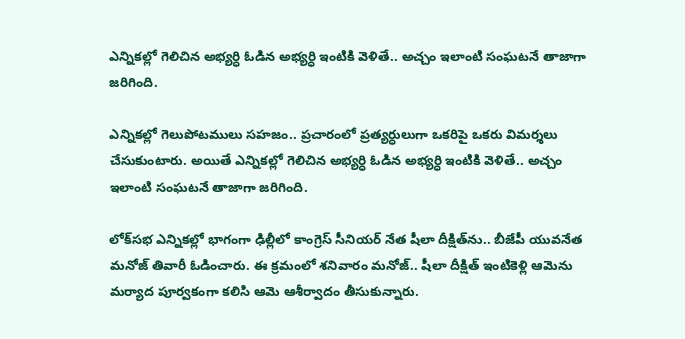ఎన్నికల్లో గెలిచిన అభ్యర్ధి ఓడిన అభ్యర్ధి ఇంటికి వెళితే.. అచ్చం ఇలాంటి సంఘటనే తాజాగా జరిగింది.

ఎన్నికల్లో గెలుపోటములు సహజం.. ప్రచారంలో ప్రత్యర్ధులుగా ఒకరిపై ఒకరు విమర్శలు చేసుకుంటారు. అయితే ఎన్నికల్లో గెలిచిన అభ్యర్ధి ఓడిన అభ్యర్ధి ఇంటికి వెళితే.. అచ్చం ఇలాంటి సంఘటనే తాజాగా జరిగింది.

లోక్‌సభ ఎన్నికల్లో భాగంగా ఢిల్లీలో కాంగ్రెస్ సీనియర్ నేత షీలా దీక్షిత్‌ను.. బీజేపీ యువనేత మనోజ్ తివారీ ఓడించారు. ఈ క్రమంలో శనివారం మనోజ్.. షీలా దీక్షిత్‌ ఇంటికెళ్లి ఆమెను మర్యాద పూర్వకంగా కలిసి ఆమె ఆశీర్వాదం తీసుకున్నారు.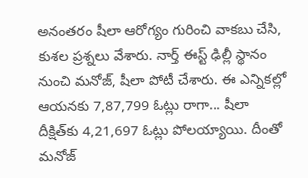అనంతరం షీలా ఆరోగ్యం గురించి వాకబు చేసి, కుశల ప్రశ్నలు వేశారు. నార్త్ ఈస్ట్ ఢిల్లీ స్థానం నుంచి మనోజ్, షీలా పోటీ చేశారు. ఈ ఎన్నికల్లో ఆయనకు 7,87,799 ఓట్లు రాగా... షీలా దీక్షిత్‌కు 4,21,697 ఓట్లు పోలయ్యాయి. దీంతో మనోజ్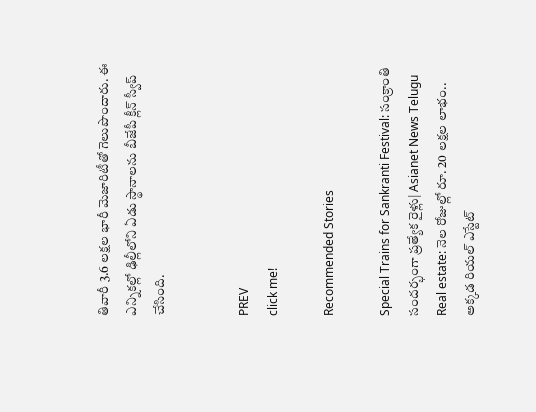తివారీ 3.6 లక్షల భారీ మెజారిటీతో గెలుపొందారు. ఈ ఎన్నికల్లో ఢిల్లీలోని ఏడు స్థానాలను బీజేపీ క్లీన్ స్వీప్ చేసింది.


PREV
click me!

Recommended Stories

Special Trains for Sankranti Festival: సంక్రాంతి సందర్భంగా ప్రత్యేక రైళ్లు| Asianet News Telugu
Real estate: నెల రోజుల్లో రూ. 20 ల‌క్ష‌ల లాభం.. అక్క‌డ రియ‌ల్ ఎస్టేట్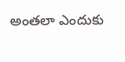అంతలా ఎందుకు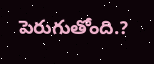పెరుగుతోంది.?